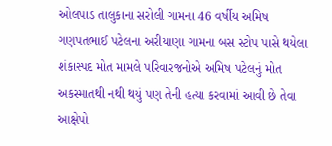ઓલપાડ તાલુકાના સરોલી ગામના 46 વર્ષીય અમિષ ગણપતભાઈ પટેલના અરીયાણા ગામના બસ સ્ટોપ પાસે થયેલા શંકાસ્પદ મોત મામલે પરિવારજનોએ અમિષ પટેલનું મોત અકસ્માતથી નથી થયું પણ તેની હત્યા કરવામાં આવી છે તેવા આક્ષેપો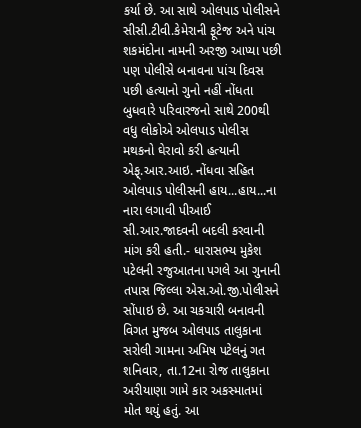કર્યા છે. આ સાથે ઓલપાડ પોલીસને સીસી.ટીવી.કેમેરાની ફૂટેજ અને પાંચ શકમંદોના નામની અરજી આપ્યા પછી પણ પોલીસે બનાવના પાંચ દિવસ પછી હત્યાનો ગુનો નહીં નોંધતા બુધવારે પરિવારજનો સાથે 200થી વધુ લોકોએ ઓલપાડ પોલીસ મથકનો ઘેરાવો કરી હત્યાની એફ્.આર.આઇ. નોંધવા સહિત ઓલપાડ પોલીસની હાય...હાય...ના નારા લગાવી પીઆઈ સી.આર.જાદવની બદલી કરવાની માંગ કરી હતી.- ધારાસભ્ય મુકેશ પટેલની રજુઆતના પગલે આ ગુનાની તપાસ જિલ્લા એસ.ઓ.જી.પોલીસને સોંપાઇ છે. આ ચકચારી બનાવની વિગત મુજબ ઓલપાડ તાલુકાના સરોલી ગામના અમિષ પટેલનું ગત શનિવાર, તા.12ના રોજ તાલુકાના અરીયાણા ગામે કાર અકસ્માતમાં મોત થયું હતું. આ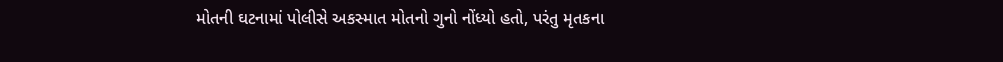મોતની ઘટનામાં પોલીસે અકસ્માત મોતનો ગુનો નોંધ્યો હતો, પરંતુ મૃતકના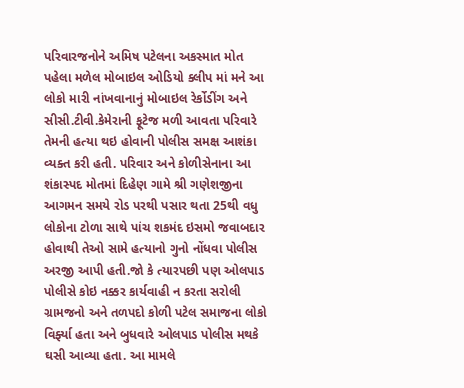પરિવારજનોને અમિષ પટેલના અકસ્માત મોત પહેલા મળેલ મોબાઇલ ઓડિયો ક્લીપ માં મને આ લોકો મારી નાંખવાનાનું મોબાઇલ રેર્કોડીંગ અને સીસી.ટીવી.કેમેરાની ફૂટેજ મળી આવતા પરિવારે તેમની હત્યા થઇ હોવાની પોલીસ સમક્ષ આશંકા વ્યક્ત કરી હતી. પરિવાર અને કોળીસેનાના આ શંકાસ્પદ મોતમાં દિહેણ ગામે શ્રી ગણેશજીના આગમન સમયે રોડ પરથી પસાર થતા 25થી વધુ લોકોના ટોળા સાથે પાંચ શકમંદ ઇસમો જવાબદાર હોવાથી તેઓ સામે હત્યાનો ગુનો નોંધવા પોલીસ અરજી આપી હતી.જો કે ત્યારપછી પણ ઓલપાડ પોલીસે કોઇ નક્કર કાર્યવાહી ન કરતા સરોલી ગ્રામજનો અને તળપદો કોળી પટેલ સમાજના લોકો વિર્ફ્યા હતા અને બુધવારે ઓલપાડ પોલીસ મથકે ઘસી આવ્યા હતા. આ મામલે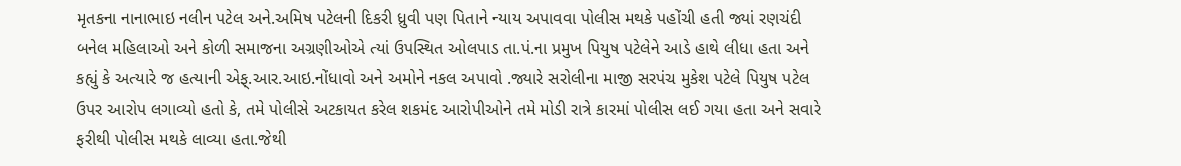મૃતકના નાનાભાઇ નલીન પટેલ અને.અમિષ પટેલની દિકરી ધ્રુવી પણ પિતાને ન્યાય અપાવવા પોલીસ મથકે પહોંચી હતી જ્યાં રણચંદી બનેલ મહિલાઓ અને કોળી સમાજના અગ્રણીઓએ ત્યાં ઉપસ્થિત ઓલપાડ તા.પં.ના પ્રમુખ પિયુષ પટેલેને આડે હાથે લીધા હતા અને કહ્યું કે અત્યારે જ હત્યાની એફ્.આર.આઇ.નોંધાવો અને અમોને નકલ અપાવો .જ્યારે સરોલીના માજી સરપંચ મુકેશ પટેલે પિયુષ પટેલ ઉપર આરોપ લગાવ્યો હતો કે, તમે પોલીસે અટકાયત કરેલ શકમંદ આરોપીઓને તમે મોડી રાત્રે કારમાં પોલીસ લઈ ગયા હતા અને સવારે ફરીથી પોલીસ મથકે લાવ્યા હતા.જેથી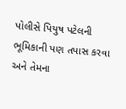પોલીસે પિયુષ પટેલની ભૂમિકાની પણ તપાસ કરવા અને તેમના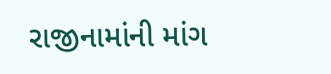રાજીનામાંની માંગ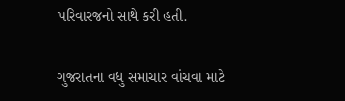પરિવારજનો સાથે કરી હતી.

ગુજરાતના વધુ સમાચાર વાંચવા માટે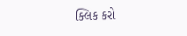ક્લિક કરો